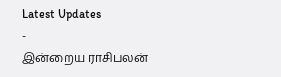Latest Updates
-
இன்றைய ராசிபலன்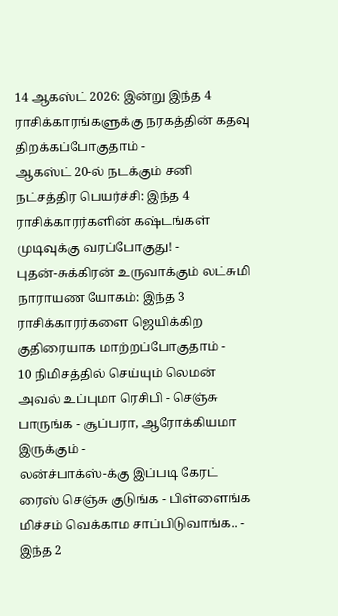14 ஆகஸ்ட் 2026: இன்று இந்த 4 ராசிக்காரங்களுக்கு நரகத்தின் கதவு திறக்கப்போகுதாம் -
ஆகஸ்ட் 20-ல் நடக்கும் சனி நட்சத்திர பெயர்ச்சி: இந்த 4 ராசிக்காரர்களின் கஷ்டங்கள் முடிவுக்கு வரப்போகுது! -
புதன்-சுக்கிரன் உருவாக்கும் லட்சுமி நாராயண யோகம்: இந்த 3 ராசிக்காரர்களை ஜெயிக்கிற குதிரையாக மாற்றப்போகுதாம் -
10 நிமிசத்தில் செய்யும் லெமன் அவல் உப்புமா ரெசிபி - செஞ்சு பாருங்க - சூப்பரா, ஆரோக்கியமா இருக்கும் -
லன்ச்பாக்ஸ்-க்கு இப்படி கேரட் ரைஸ் செஞ்சு குடுங்க - பிள்ளைங்க மிச்சம் வெக்காம சாப்பிடுவாங்க.. -
இந்த 2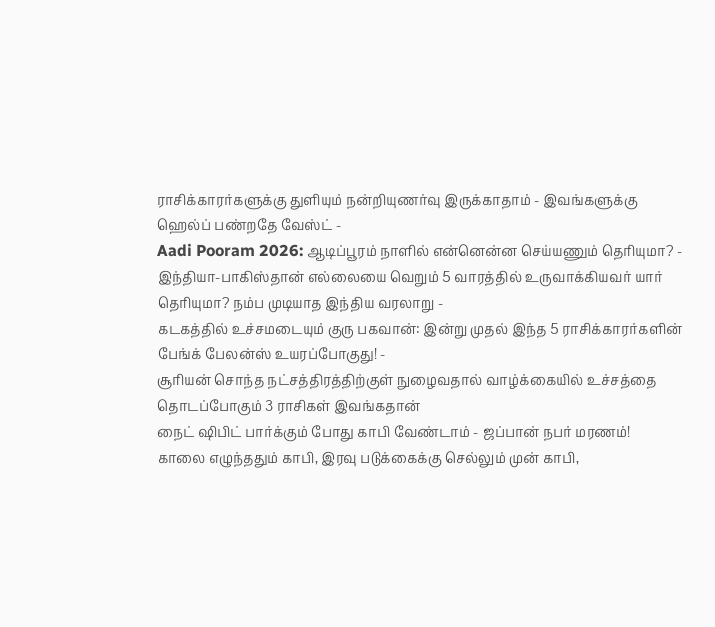ராசிக்காரர்களுக்கு துளியும் நன்றியுணர்வு இருக்காதாம் - இவங்களுக்கு ஹெல்ப் பண்றதே வேஸ்ட் -
Aadi Pooram 2026: ஆடிப்பூரம் நாளில் என்னென்ன செய்யணும் தெரியுமா? -
இந்தியா-பாகிஸ்தான் எல்லையை வெறும் 5 வாரத்தில் உருவாக்கியவர் யார் தெரியுமா? நம்ப முடியாத இந்திய வரலாறு -
கடகத்தில் உச்சமடையும் குரு பகவான்: இன்று முதல் இந்த 5 ராசிக்காரர்களின் பேங்க் பேலன்ஸ் உயரப்போகுது! -
சூரியன் சொந்த நட்சத்திரத்திற்குள் நுழைவதால் வாழ்க்கையில் உச்சத்தை தொடப்போகும் 3 ராசிகள் இவங்கதான்
நைட் ஷிபிட் பார்க்கும் போது காபி வேண்டாம் - ஜப்பான் நபர் மரணம்!
காலை எழுந்ததும் காபி, இரவு படுக்கைக்கு செல்லும் முன் காபி,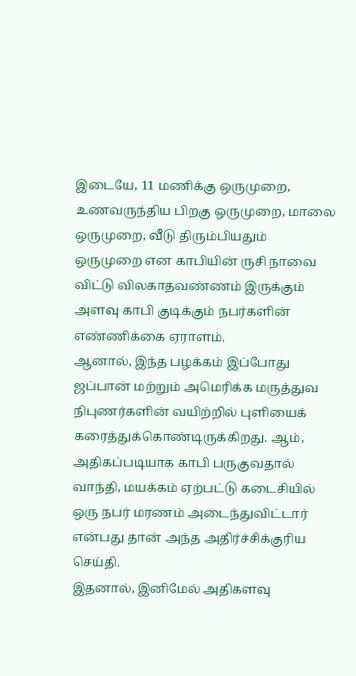இடையே, 11 மணிக்கு ஒருமுறை, உணவருந்திய பிறகு ஒருமுறை, மாலை ஒருமுறை, வீடு திரும்பியதும் ஒருமுறை என காபியின் ருசி நாவை விட்டு விலகாதவண்ணம் இருக்கும் அளவு காபி குடிக்கும் நபர்களின் எண்ணிக்கை ஏராளம்.
ஆனால், இந்த பழக்கம் இப்போது ஜப்பான் மற்றும் அமெரிக்க மருத்துவ நிபுணர்களின் வயிற்றில் புளியைக் கரைத்துக்கொண்டிருக்கிறது. ஆம், அதிகப்படியாக காபி பருகுவதால் வாந்தி, மயக்கம் ஏற்பட்டு கடைசியில் ஒரு நபர் மரணம் அடைந்துவிட்டார் என்பது தான் அந்த அதிர்ச்சிக்குரிய செய்தி.
இதனால், இனிமேல் அதிகளவு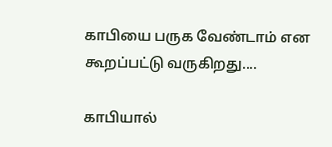காபியை பருக வேண்டாம் என கூறப்பட்டு வருகிறது....

காபியால்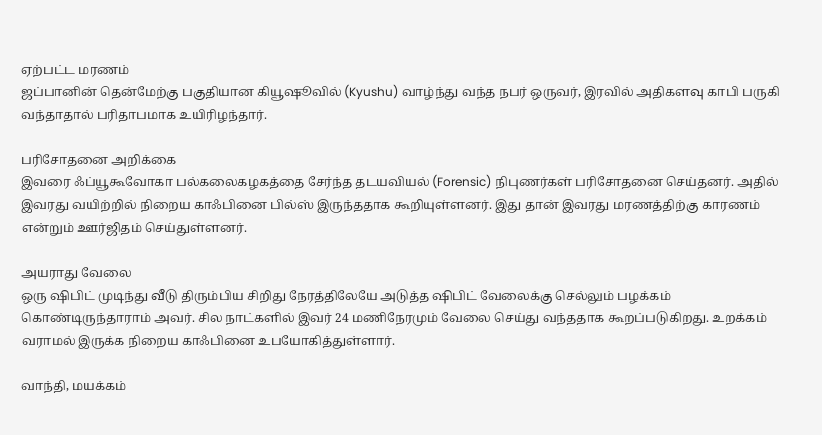ஏற்பட்ட மரணம்
ஜப்பானின் தென்மேற்கு பகுதியான கியூஷூவில் (Kyushu) வாழ்ந்து வந்த நபர் ஒருவர், இரவில் அதிகளவு காபி பருகி வந்தாதால் பரிதாபமாக உயிரிழந்தார்.

பரிசோதனை அறிக்கை
இவரை ஃப்யூகூவோகா பல்கலைகழகத்தை சேர்ந்த தடயவியல் (Forensic) நிபுணர்கள் பரிசோதனை செய்தனர். அதில் இவரது வயிற்றில் நிறைய காஃபினை பில்ஸ் இருந்ததாக கூறியுள்ளனர். இது தான் இவரது மரணத்திற்கு காரணம் என்றும் ஊர்ஜிதம் செய்துள்ளனர்.

அயராது வேலை
ஒரு ஷிபிட் முடிந்து வீடு திரும்பிய சிறிது நேரத்திலேயே அடுத்த ஷிபிட் வேலைக்கு செல்லும் பழக்கம் கொண்டிருந்தாராம் அவர். சில நாட்களில் இவர் 24 மணிநேரமும் வேலை செய்து வந்ததாக கூறப்படுகிறது. உறக்கம் வராமல் இருக்க நிறைய காஃபினை உபயோகித்துள்ளார்.

வாந்தி, மயக்கம்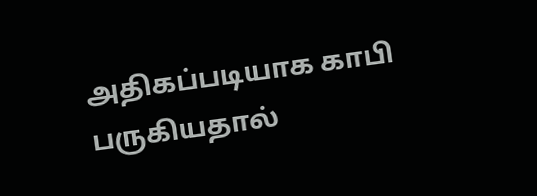அதிகப்படியாக காபி பருகியதால்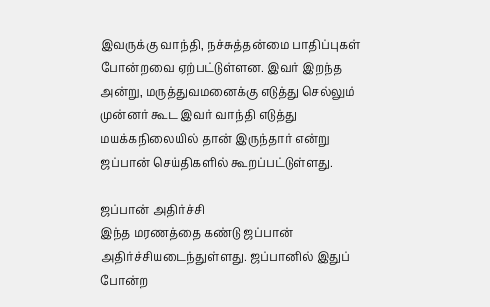இவருக்கு வாந்தி, நச்சுத்தன்மை பாதிப்புகள் போன்றவை ஏற்பட்டுள்ளன. இவர் இறந்த அன்று, மருத்துவமனைக்கு எடுத்து செல்லும் முன்னர் கூட இவர் வாந்தி எடுத்து மயக்கநிலையில் தான் இருந்தார் என்று ஜப்பான் செய்திகளில் கூறப்பட்டுள்ளது.

ஜப்பான் அதிர்ச்சி
இந்த மரணத்தை கண்டு ஜப்பான் அதிர்ச்சியடைந்துள்ளது. ஜப்பானில் இதுப் போன்ற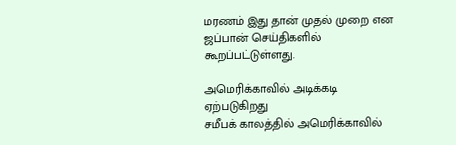மரணம் இது தான் முதல் முறை என ஜப்பான் செய்திகளில் கூறப்பட்டுள்ளது.

அமெரிக்காவில் அடிக்கடி ஏற்படுகிறது
சமீபக் காலத்தில் அமெரிக்காவில்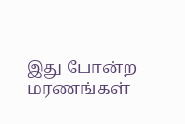இது போன்ற மரணங்கள்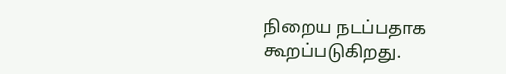நிறைய நடப்பதாக கூறப்படுகிறது.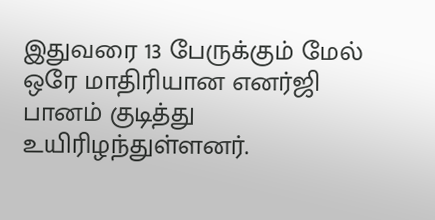இதுவரை 13 பேருக்கும் மேல் ஒரே மாதிரியான எனர்ஜி பானம் குடித்து உயிரிழந்துள்ளனர்.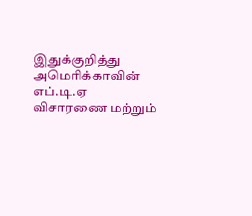இதுக்குறித்து அமெரிக்காவின் எப்.டி.ஏ விசாரணை மற்றும்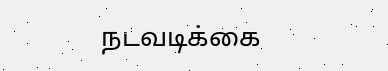நடவடிக்கை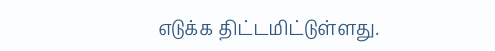எடுக்க திட்டமிட்டுள்ளது.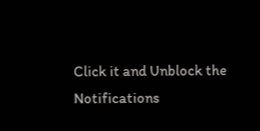Click it and Unblock the Notifications